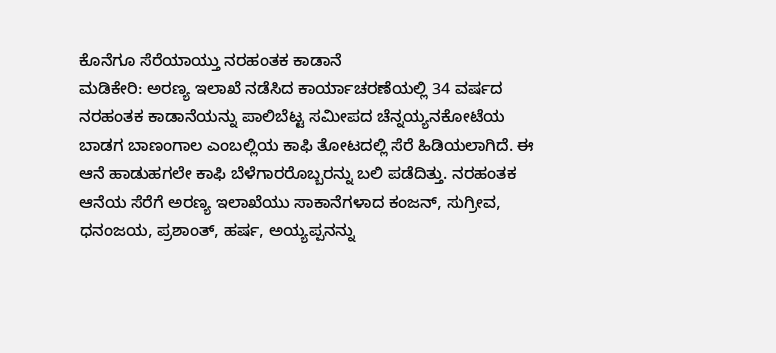ಕೊನೆಗೂ ಸೆರೆಯಾಯ್ತು ನರಹಂತಕ ಕಾಡಾನೆ
ಮಡಿಕೇರಿ: ಅರಣ್ಯ ಇಲಾಖೆ ನಡೆಸಿದ ಕಾರ್ಯಾಚರಣೆಯಲ್ಲಿ 34 ವರ್ಷದ ನರಹಂತಕ ಕಾಡಾನೆಯನ್ನು ಪಾಲಿಬೆಟ್ಟ ಸಮೀಪದ ಚೆನ್ನಯ್ಯನಕೋಟೆಯ ಬಾಡಗ ಬಾಣಂಗಾಲ ಎಂಬಲ್ಲಿಯ ಕಾಫಿ ತೋಟದಲ್ಲಿ ಸೆರೆ ಹಿಡಿಯಲಾಗಿದೆ. ಈ ಆನೆ ಹಾಡುಹಗಲೇ ಕಾಫಿ ಬೆಳೆಗಾರರೊಬ್ಬರನ್ನು ಬಲಿ ಪಡೆದಿತ್ತು. ನರಹಂತಕ ಆನೆಯ ಸೆರೆಗೆ ಅರಣ್ಯ ಇಲಾಖೆಯು ಸಾಕಾನೆಗಳಾದ ಕಂಜನ್, ಸುಗ್ರೀವ, ಧನಂಜಯ, ಪ್ರಶಾಂತ್, ಹರ್ಷ, ಅಯ್ಯಪ್ಪನನ್ನು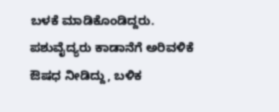ಬಳಕೆ ಮಾಡಿಕೊಂಡಿದ್ದರು. ಪಶುವೈದ್ಯರು ಕಾಡಾನೆಗೆ ಅರಿವಳಿಕೆ ಔಷಧ ನೀಡಿದ್ದು, ಬಳಿಕ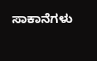ಸಾಕಾನೆಗಳು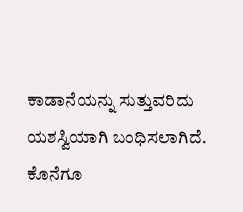ಕಾಡಾನೆಯನ್ನು ಸುತ್ತುವರಿದು ಯಶಸ್ವಿಯಾಗಿ ಬಂಧಿಸಲಾಗಿದೆ.
ಕೊನೆಗೂ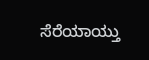ಸೆರೆಯಾಯ್ತು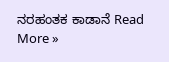ನರಹಂತಕ ಕಾಡಾನೆ Read More »